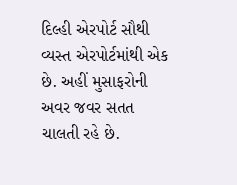દિલ્હી એરપોર્ટ સૌથી વ્યસ્ત એરપોર્ટમાંથી એક છે. અહીં મુસાફરોની અવર જવર સતત ચાલતી રહે છે.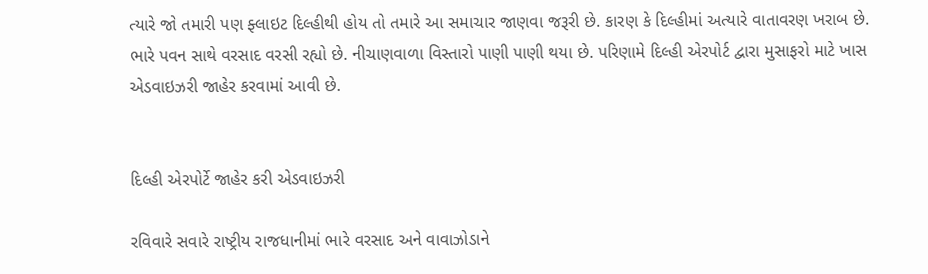ત્યારે જો તમારી પણ ફ્લાઇટ દિલ્હીથી હોય તો તમારે આ સમાચાર જાણવા જરૂરી છે. કારણ કે દિલ્હીમાં અત્યારે વાતાવરણ ખરાબ છે. ભારે પવન સાથે વરસાદ વરસી રહ્યો છે. નીચાણવાળા વિસ્તારો પાણી પાણી થયા છે. પરિણામે દિલ્હી એરપોર્ટ દ્વારા મુસાફરો માટે ખાસ એડવાઇઝરી જાહેર કરવામાં આવી છે.


દિલ્હી એરપોર્ટે જાહેર કરી એડવાઇઝરી

રવિવારે સવારે રાષ્ટ્રીય રાજધાનીમાં ભારે વરસાદ અને વાવાઝોડાને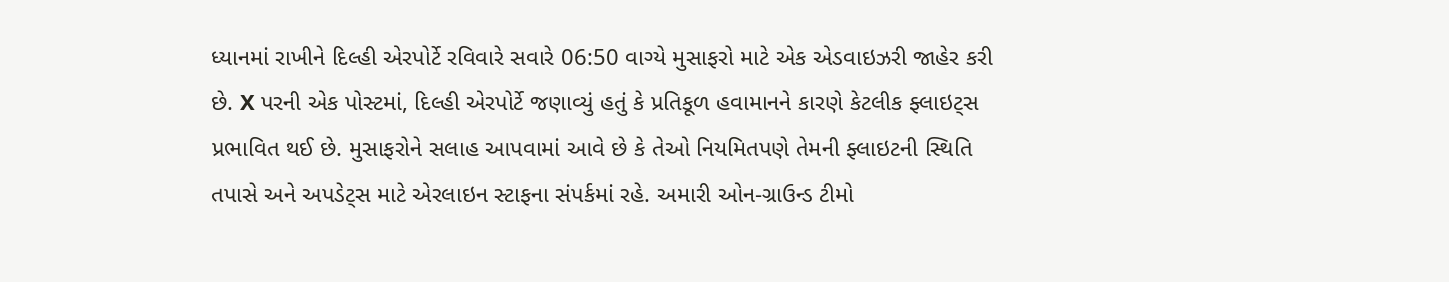ધ્યાનમાં રાખીને દિલ્હી એરપોર્ટે રવિવારે સવારે 06:50 વાગ્યે મુસાફરો માટે એક એડવાઇઝરી જાહેર કરી છે. X પરની એક પોસ્ટમાં, દિલ્હી એરપોર્ટે જણાવ્યું હતું કે પ્રતિકૂળ હવામાનને કારણે કેટલીક ફ્લાઇટ્સ પ્રભાવિત થઈ છે. મુસાફરોને સલાહ આપવામાં આવે છે કે તેઓ નિયમિતપણે તેમની ફ્લાઇટની સ્થિતિ તપાસે અને અપડેટ્સ માટે એરલાઇન સ્ટાફના સંપર્કમાં રહે. અમારી ઓન-ગ્રાઉન્ડ ટીમો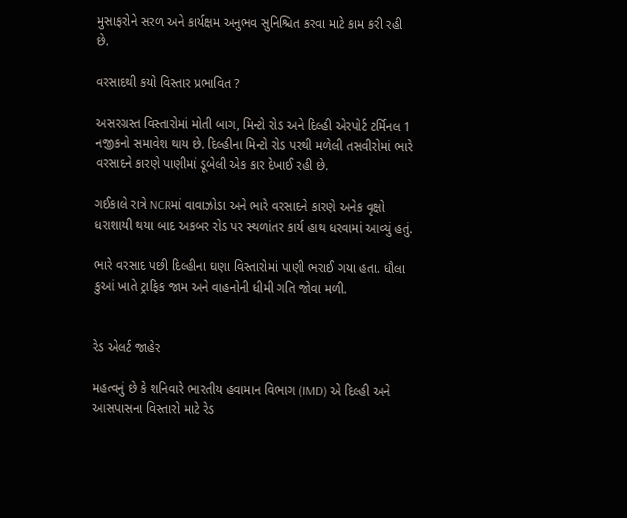મુસાફરોને સરળ અને કાર્યક્ષમ અનુભવ સુનિશ્ચિત કરવા માટે કામ કરી રહી છે.

વરસાદથી કયો વિસ્તાર પ્રભાવિત ?

અસરગ્રસ્ત વિસ્તારોમાં મોતી બાગ, મિન્ટો રોડ અને દિલ્હી એરપોર્ટ ટર્મિનલ 1 નજીકનો સમાવેશ થાય છે. દિલ્હીના મિન્ટો રોડ પરથી મળેલી તસવીરોમાં ભારે વરસાદને કારણે પાણીમાં ડૂબેલી એક કાર દેખાઈ રહી છે.

ગઈકાલે રાત્રે NCRમાં વાવાઝોડા અને ભારે વરસાદને કારણે અનેક વૃક્ષો ધરાશાયી થયા બાદ અકબર રોડ પર સ્થળાંતર કાર્ય હાથ ધરવામાં આવ્યું હતું.

ભારે વરસાદ પછી દિલ્હીના ઘણા વિસ્તારોમાં પાણી ભરાઈ ગયા હતા. ધૌલા કુઆં ખાતે ટ્રાફિક જામ અને વાહનોની ધીમી ગતિ જોવા મળી.


રેડ એલર્ટ જાહેર

મહત્વનું છે કે શનિવારે ભારતીય હવામાન વિભાગ (IMD) એ દિલ્હી અને આસપાસના વિસ્તારો માટે રેડ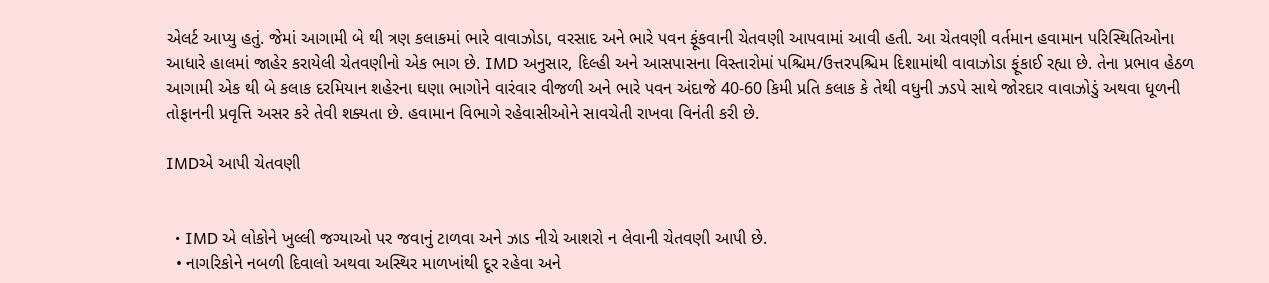એલર્ટ આપ્યુ હતું. જેમાં આગામી બે થી ત્રણ કલાકમાં ભારે વાવાઝોડા, વરસાદ અને ભારે પવન ફૂંકવાની ચેતવણી આપવામાં આવી હતી. આ ચેતવણી વર્તમાન હવામાન પરિસ્થિતિઓના આધારે હાલમાં જાહેર કરાયેલી ચેતવણીનો એક ભાગ છે. IMD અનુસાર, દિલ્હી અને આસપાસના વિસ્તારોમાં પશ્ચિમ/ઉત્તરપશ્ચિમ દિશામાંથી વાવાઝોડા ફૂંકાઈ રહ્યા છે. તેના પ્રભાવ હેઠળ આગામી એક થી બે કલાક દરમિયાન શહેરના ઘણા ભાગોને વારંવાર વીજળી અને ભારે પવન અંદાજે 40-60 કિમી પ્રતિ કલાક કે તેથી વધુની ઝડપે સાથે જોરદાર વાવાઝોડું અથવા ધૂળની તોફાનની પ્રવૃત્તિ અસર કરે તેવી શક્યતા છે. હવામાન વિભાગે રહેવાસીઓને સાવચેતી રાખવા વિનંતી કરી છે.

IMDએ આપી ચેતવણી


  • IMD એ લોકોને ખુલ્લી જગ્યાઓ પર જવાનું ટાળવા અને ઝાડ નીચે આશરો ન લેવાની ચેતવણી આપી છે.
  • નાગરિકોને નબળી દિવાલો અથવા અસ્થિર માળખાંથી દૂર રહેવા અને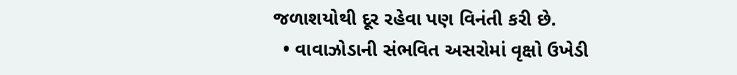જળાશયોથી દૂર રહેવા પણ વિનંતી કરી છે.
  • વાવાઝોડાની સંભવિત અસરોમાં વૃક્ષો ઉખેડી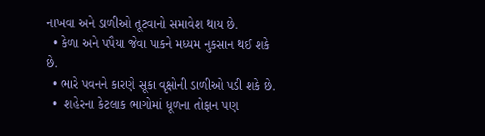નાખવા અને ડાળીઓ તૂટવાનો સમાવેશ થાય છે.
  • કેળા અને પપૈયા જેવા પાકને મધ્યમ નુકસાન થઈ શકે છે.
  • ભારે પવનને કારણે સૂકા વૃક્ષોની ડાળીઓ પડી શકે છે.
  •  શહેરના કેટલાક ભાગોમાં ધૂળના તોફાન પણ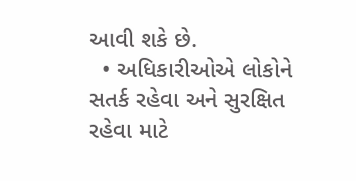આવી શકે છે.
  • અધિકારીઓએ લોકોને સતર્ક રહેવા અને સુરક્ષિત રહેવા માટે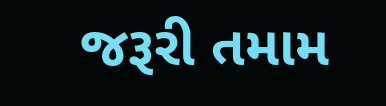જરૂરી તમામ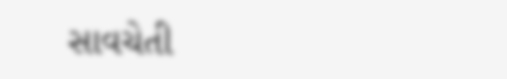સાવચેતી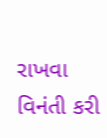રાખવા વિનંતી કરી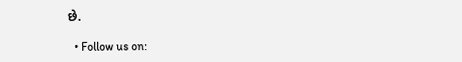છે.

  • Follow us on: